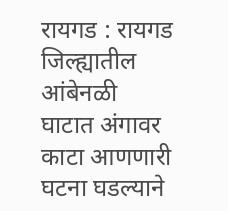रायगड : रायगड जिल्ह्यातील आंबेनळी घाटात अंगावर काटा आणणारी घटना घडल्याने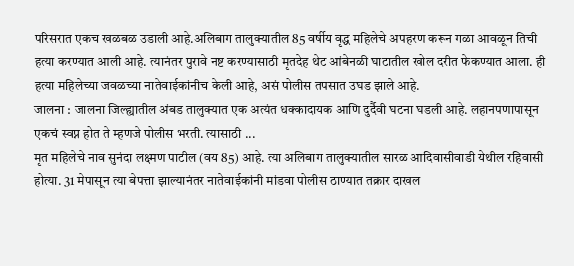परिसरात एकच खळबळ उडाली आहे.अलिबाग तालुक्यातील 85 वर्षीय वृद्ध महिलेचे अपहरण करून गळा आवळून तिची हत्या करण्यात आली आहे. त्यानंतर पुरावे नष्ट करण्यासाठी मृतदेह थेट आंबेनळी घाटातील खोल दरीत फेकण्यात आला. ही हत्या महिलेच्या जवळच्या नातेवाईकांनीच केली आहे, असं पोलीस तपसात उघड झाले आहे.
जालना : जालना जिल्ह्यातील अंबड तालुक्यात एक अत्यंत धक्कादायक आणि दुर्दैवी घटना घडली आहे. लहानपणापासून एकचं स्वप्न होत ते म्हणजे पोलीस भरती. त्यासाठी ...
मृत महिलेचे नाव सुनंदा लक्ष्मण पाटील (वय 85) आहे. त्या अलिबाग तालुक्यातील सारळ आदिवासीवाडी येथील रहिवासी होत्या. 31 मेपासून त्या बेपत्ता झाल्यानंतर नातेवाईकांनी मांडवा पोलीस ठाण्यात तक्रार दाखल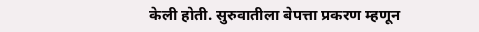केली होती. सुरुवातीला बेपत्ता प्रकरण म्हणून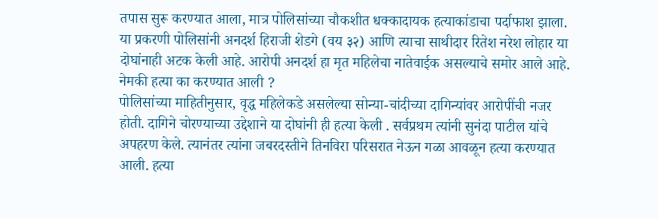तपास सुरू करण्यात आला, मात्र पोलिसांच्या चौकशीत धक्कादायक हत्याकांडाचा पर्दाफाश झाला. या प्रकरणी पोलिसांनी अनदर्श हिराजी शेडगे (वय ३२) आणि त्याचा साथीदार रितेश नरेश लोहार या दोघांनाही अटक केली आहे. आरोपी अनदर्श हा मृत महिलेचा नातेवाईक असल्याचे समोर आले आहे.
नेमकी हत्या का करण्यात आली ?
पोलिसांच्या माहितीनुसार, वृद्ध महिलेकडे असलेल्या सोन्या-चांदीच्या दागिन्यांवर आरोपींची नजर होती. दागिने चोरण्याच्या उद्देशाने या दोघांनी ही हत्या केली . सर्वप्रथम त्यांनी सुनंदा पाटील यांचे अपहरण केले. त्यानंतर त्यांना जबरदस्तीने तिनविरा परिसरात नेऊन गळा आवळून हत्या करण्यात आली. हत्या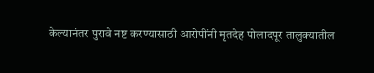केल्यानंतर पुरावे नष्ट करण्यासाठी आरोपींनी मृतदेह पोलादपूर तालुक्यातील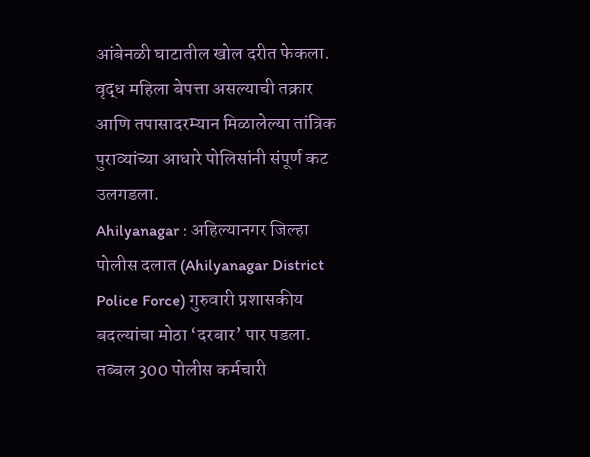आंबेनळी घाटातील खोल दरीत फेकला. वृद्ध महिला बेपत्ता असल्याची तक्रार आणि तपासादरम्यान मिळालेल्या तांत्रिक पुराव्यांच्या आधारे पोलिसांनी संपूर्ण कट उलगडला.
Ahilyanagar : अहिल्यानगर जिल्हा पोलीस दलात (Ahilyanagar District Police Force) गुरुवारी प्रशासकीय बदल्यांचा मोठा ‘दरबार’ पार पडला. तब्बल 300 पोलीस कर्मचारी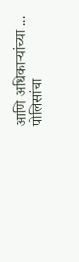आणि अधिकाऱ्यांच्या ...
पोलिसांचा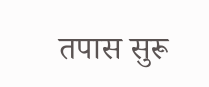तपास सुरू